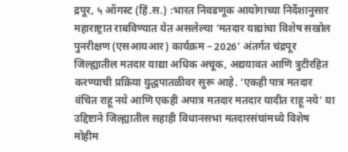द्रपूर, ५ ऑगस्ट (हिं.स.) :भारत निवडणूक आयोगाच्या निर्देशानुसार महाराष्ट्रात राबविण्यात येत असलेल्या ‘मतदार याद्यांचा विशेष सखोल पुनरीक्षण (एसआयआर) कार्यक्रम – 2026’ अंतर्गत चंद्रपूर जिल्ह्यातील मतदार याद्या अधिक अचूक, अद्ययावत आणि त्रुटीरहित करण्याची प्रक्रिया युद्धपातळीवर सुरू आहे. ‘एकही पात्र मतदार वंचित राहू नये आणि एकही अपात्र मतदार मतदार यादीत राहू नये’ या उद्दिष्टाने जिल्ह्यातील सहाही विधानसभा मतदारसंघांमध्ये विशेष मोहीम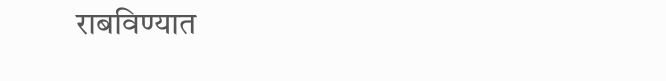राबविण्यात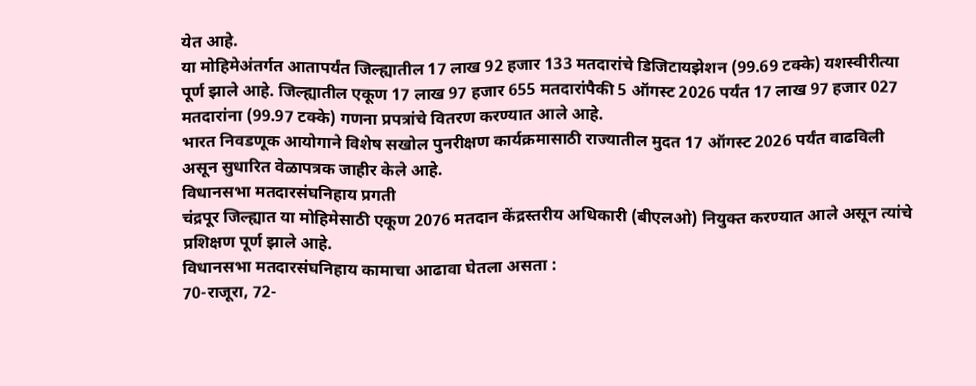येत आहे.
या मोहिमेअंतर्गत आतापर्यंत जिल्ह्यातील 17 लाख 92 हजार 133 मतदारांचे डिजिटायझेशन (99.69 टक्के) यशस्वीरीत्या पूर्ण झाले आहे. जिल्ह्यातील एकूण 17 लाख 97 हजार 655 मतदारांपैकी 5 ऑगस्ट 2026 पर्यंत 17 लाख 97 हजार 027 मतदारांना (99.97 टक्के) गणना प्रपत्रांचे वितरण करण्यात आले आहे.
भारत निवडणूक आयोगाने विशेष सखोल पुनरीक्षण कार्यक्रमासाठी राज्यातील मुदत 17 ऑगस्ट 2026 पर्यंत वाढविली असून सुधारित वेळापत्रक जाहीर केले आहे.
विधानसभा मतदारसंघनिहाय प्रगती
चंद्रपूर जिल्ह्यात या मोहिमेसाठी एकूण 2076 मतदान केंद्रस्तरीय अधिकारी (बीएलओ) नियुक्त करण्यात आले असून त्यांचे प्रशिक्षण पूर्ण झाले आहे.
विधानसभा मतदारसंघनिहाय कामाचा आढावा घेतला असता :
70-राजूरा, 72-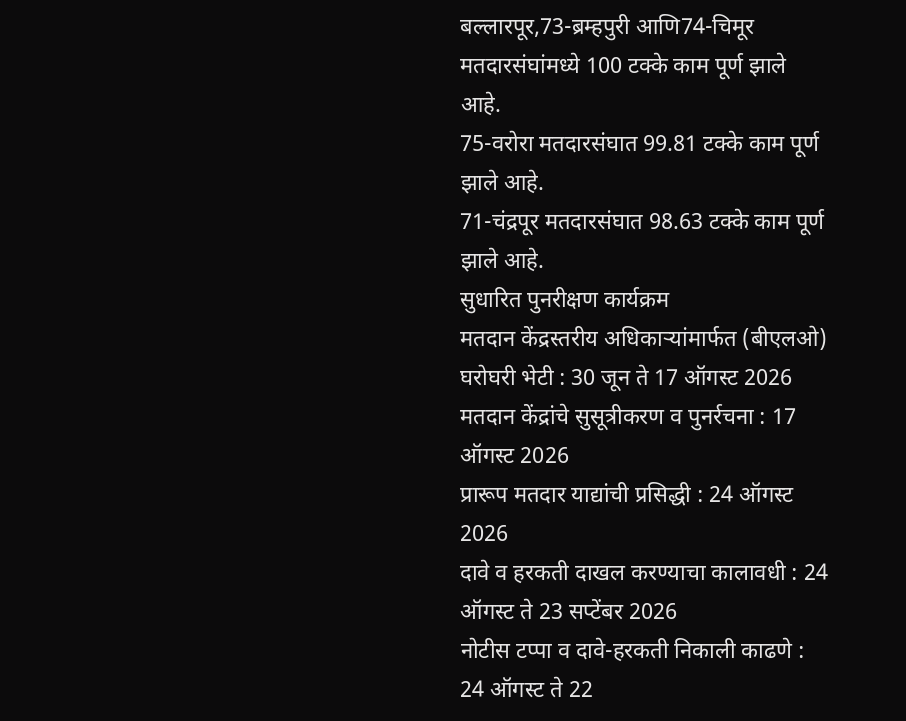बल्लारपूर,73-ब्रम्हपुरी आणि74-चिमूर मतदारसंघांमध्ये 100 टक्के काम पूर्ण झाले आहे.
75-वरोरा मतदारसंघात 99.81 टक्के काम पूर्ण झाले आहे.
71-चंद्रपूर मतदारसंघात 98.63 टक्के काम पूर्ण झाले आहे.
सुधारित पुनरीक्षण कार्यक्रम
मतदान केंद्रस्तरीय अधिकाऱ्यांमार्फत (बीएलओ) घरोघरी भेटी : 30 जून ते 17 ऑगस्ट 2026
मतदान केंद्रांचे सुसूत्रीकरण व पुनर्रचना : 17 ऑगस्ट 2026
प्रारूप मतदार याद्यांची प्रसिद्धी : 24 ऑगस्ट 2026
दावे व हरकती दाखल करण्याचा कालावधी : 24 ऑगस्ट ते 23 सप्टेंबर 2026
नोटीस टप्पा व दावे-हरकती निकाली काढणे : 24 ऑगस्ट ते 22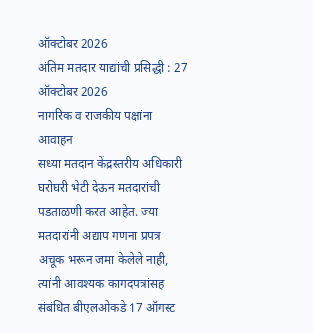ऑक्टोबर 2026
अंतिम मतदार याद्यांची प्रसिद्धी : 27 ऑक्टोबर 2026
नागरिक व राजकीय पक्षांना आवाहन
सध्या मतदान केंद्रस्तरीय अधिकारी घरोघरी भेटी देऊन मतदारांची पडताळणी करत आहेत. ज्या मतदारांनी अद्याप गणना प्रपत्र अचूक भरून जमा केलेले नाही, त्यांनी आवश्यक कागदपत्रांसह संबंधित बीएलओकडे 17 ऑगस्ट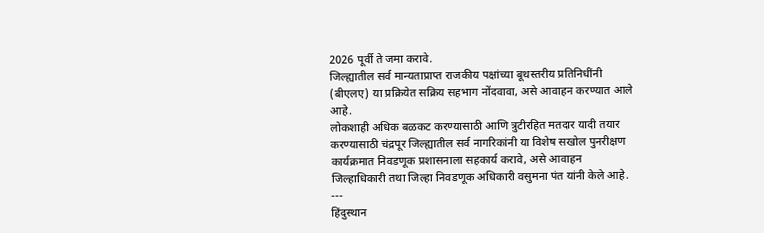2026 पूर्वी ते जमा करावे.
जिल्ह्यातील सर्व मान्यताप्राप्त राजकीय पक्षांच्या बूथस्तरीय प्रतिनिधींनी (बीएलए) या प्रक्रियेत सक्रिय सहभाग नोंदवावा, असे आवाहन करण्यात आले आहे.
लोकशाही अधिक बळकट करण्यासाठी आणि त्रुटीरहित मतदार यादी तयार करण्यासाठी चंद्रपूर जिल्ह्यातील सर्व नागरिकांनी या विशेष सखोल पुनरीक्षण कार्यक्रमात निवडणूक प्रशासनाला सहकार्य करावे, असे आवाहन जिल्हाधिकारी तथा जिल्हा निवडणूक अधिकारी वसुमना पंत यांनी केले आहे.
---
हिंदुस्थान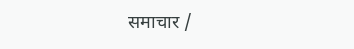समाचार /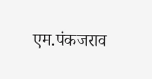एम.पंकजराव